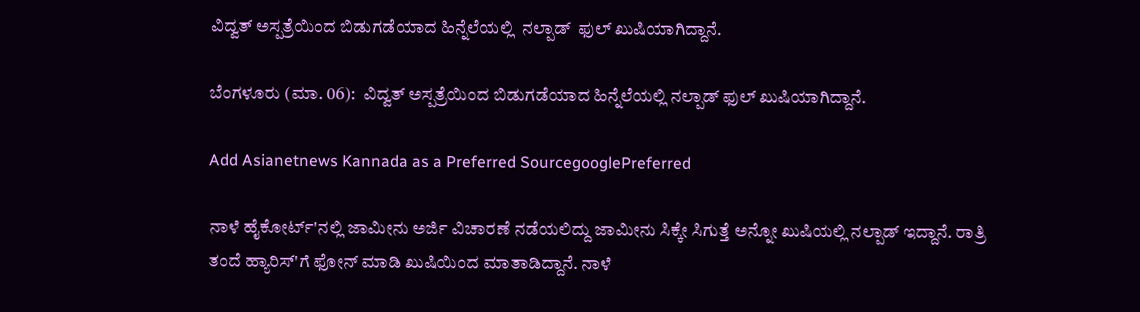ವಿದ್ವತ್ ಅಸ್ಪತ್ರೆಯಿಂದ ಬಿಡುಗಡೆಯಾದ ಹಿನ್ನೆಲೆಯಲ್ಲಿ  ನಲ್ಪಾಡ್  ಫುಲ್ ಖುಷಿಯಾಗಿದ್ದಾನೆ.

ಬೆಂಗಳೂರು (ಮಾ. 06):  ವಿದ್ವತ್ ಅಸ್ಪತ್ರೆಯಿಂದ ಬಿಡುಗಡೆಯಾದ ಹಿನ್ನೆಲೆಯಲ್ಲಿ ನಲ್ಪಾಡ್ ಫುಲ್ ಖುಷಿಯಾಗಿದ್ದಾನೆ.

Add Asianetnews Kannada as a Preferred SourcegooglePreferred

ನಾಳೆ ಹೈಕೋರ್ಟ್'ನಲ್ಲಿ ಜಾಮೀನು ಅರ್ಜಿ ವಿಚಾರಣೆ ನಡೆಯಲಿದ್ದು ಜಾಮೀನು ಸಿಕ್ಕೇ ಸಿಗುತ್ತೆ ಅನ್ನೋ ಖುಷಿಯಲ್ಲಿ ನಲ್ಪಾಡ್ ಇದ್ದಾನೆ. ರಾತ್ರಿ ತಂದೆ ಹ್ಯಾರಿಸ್'ಗೆ ಫೋನ್ ಮಾಡಿ ಖುಷಿಯಿಂದ ಮಾತಾಡಿದ್ದಾನೆ. ನಾಳೆ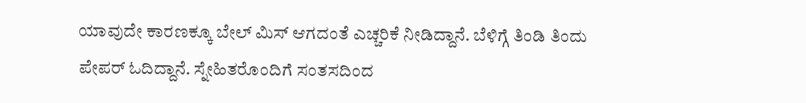ಯಾವುದೇ ಕಾರಣಕ್ಕೂ ಬೇಲ್ ಮಿಸ್ ಆಗದಂತೆ ಎಚ್ಚರಿಕೆ ನೀಡಿದ್ದಾನೆ. ಬೆಳಿಗ್ಗೆ ತಿಂಡಿ ತಿಂದು ಪೇಪರ್ ಓದಿದ್ದಾನೆ. ಸ್ನೇಹಿತರೊಂದಿಗೆ ಸಂತಸದಿಂದ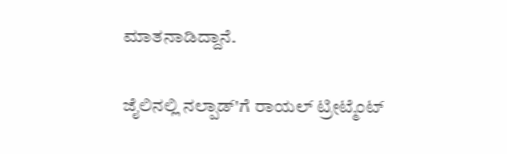ಮಾತನಾಡಿದ್ದಾನೆ.

ಜೈಲಿನಲ್ಲಿ ನಲ್ಪಾಡ್'ಗೆ ರಾಯಲ್ ಟ್ರೀಟ್ಮೆಂಟ್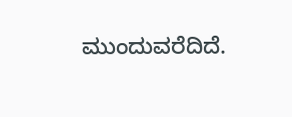ಮುಂದುವರೆದಿದೆ.